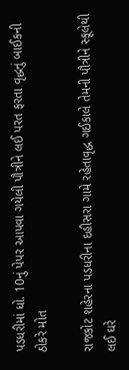પડધરીમાં ધો. 10નું પેપર આપવા ગયેલી પૌત્રીને લઈ પરત ફરતા વૃદ્ધનું બાઈકની ઠોકરે મોત

રાજકોટ શહેરના પડધરીના દહીસરા ગામે રહેતાવૃદ્ધ ગઈકાલે તેમની પૌત્રીને સ્કૂલેથી લઈ ઘરે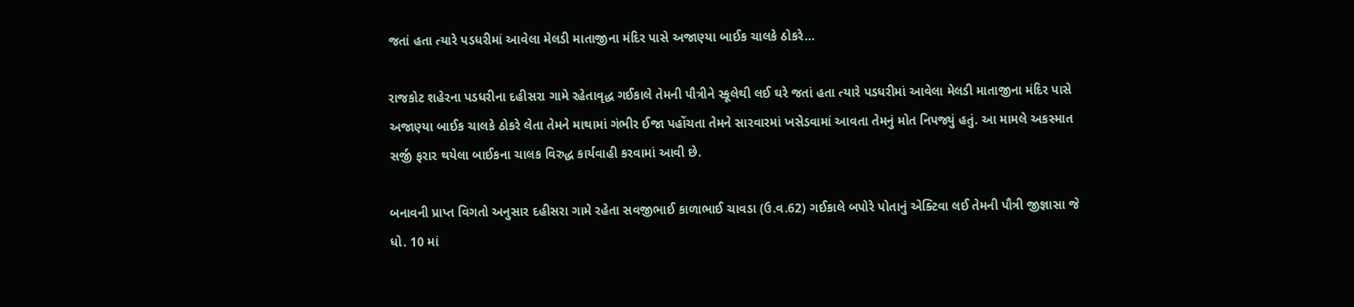જતાં હતા ત્યારે પડધરીમાં આવેલા મેલડી માતાજીના મંદિર પાસે અજાણ્યા બાઈક ચાલકે ઠોકરે…

રાજકોટ શહેરના પડધરીના દહીસરા ગામે રહેતાવૃદ્ધ ગઈકાલે તેમની પૌત્રીને સ્કૂલેથી લઈ ઘરે જતાં હતા ત્યારે પડધરીમાં આવેલા મેલડી માતાજીના મંદિર પાસે અજાણ્યા બાઈક ચાલકે ઠોકરે લેતા તેમને માથામાં ગંભીર ઈજા પહોંચતા તેમને સારવારમાં ખસેડવામાં આવતા તેમનું મોત નિપજ્યું હતું. આ મામલે અકસ્માત સર્જી ફરાર થયેલા બાઈકના ચાલક વિરુદ્ધ કાર્યવાહી કરવામાં આવી છે.

બનાવની પ્રાપ્ત વિગતો અનુસાર દહીસરા ગામે રહેતા સવજીભાઈ કાળાભાઈ ચાવડા (ઉ.વ.62) ગઈકાલે બપોરે પોતાનું એક્ટિવા લઈ તેમની પૌત્રી જીજ્ઞાસા જે ધો. 10 માં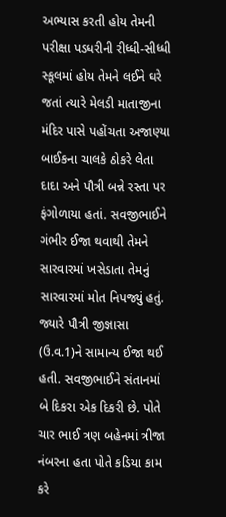અભ્યાસ કરતી હોય તેમની પરીક્ષા પડધરીની રીધ્ધી-સીધ્ધી સ્કૂલમાં હોય તેમને લઈને ઘરે જતાં ત્યારે મેલડી માતાજીના મંદિર પાસે પહોંચતા અજાણ્યા બાઈકના ચાલકે ઠોકરે લેતા દાદા અને પૌત્રી બન્ને રસ્તા પર ફંગોળાયા હતાં. સવજીભાઈને ગંભીર ઈજા થવાથી તેમને સારવારમાં ખસેડાતા તેમનું સારવારમાં મોત નિપજ્યું હતું. જ્યારે પૌત્રી જીજ્ઞાસા (ઉ.વ.1)ને સામાન્ય ઈજા થઈ હતી. સવજીભાઈને સંતાનમાં બે દિકરા એક દિકરી છે. પોતે ચાર ભાઈ ત્રણ બહેનમાં ત્રીજા નંબરના હતા પોતે કડિયા કામ કરે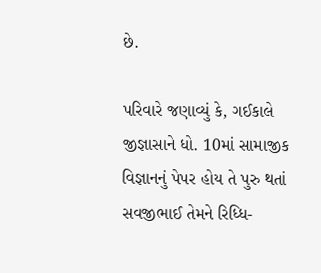છે.

પરિવારે જણાવ્યું કે, ગઈકાલે જીજ્ઞાસાને ધો. 10માં સામાજીક વિજ્ઞાનનું પેપર હોય તે પુરુ થતાં સવજીભાઈ તેમને રિધ્ધિ-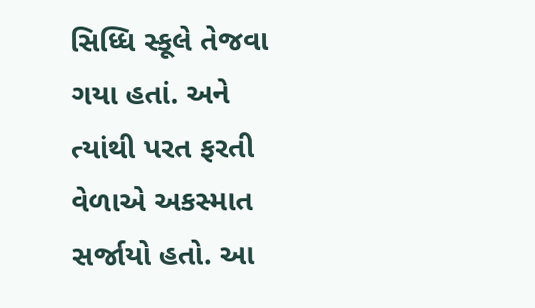સિધ્ધિ સ્કૂલે તેજવા ગયા હતાં. અને ત્યાંથી પરત ફરતી વેળાએ અકસ્માત સર્જાયો હતો. આ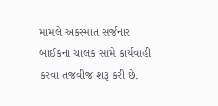મામલે અકસ્માત સર્જનાર બાઈકના ચાલક સામે કાર્યવાહી કરવા તજવીજ શરૂ કરી છે.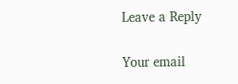Leave a Reply

Your email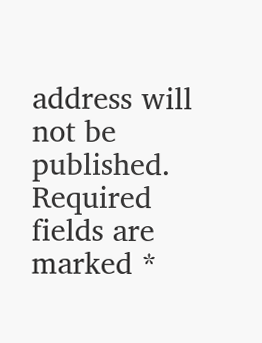address will not be published. Required fields are marked *